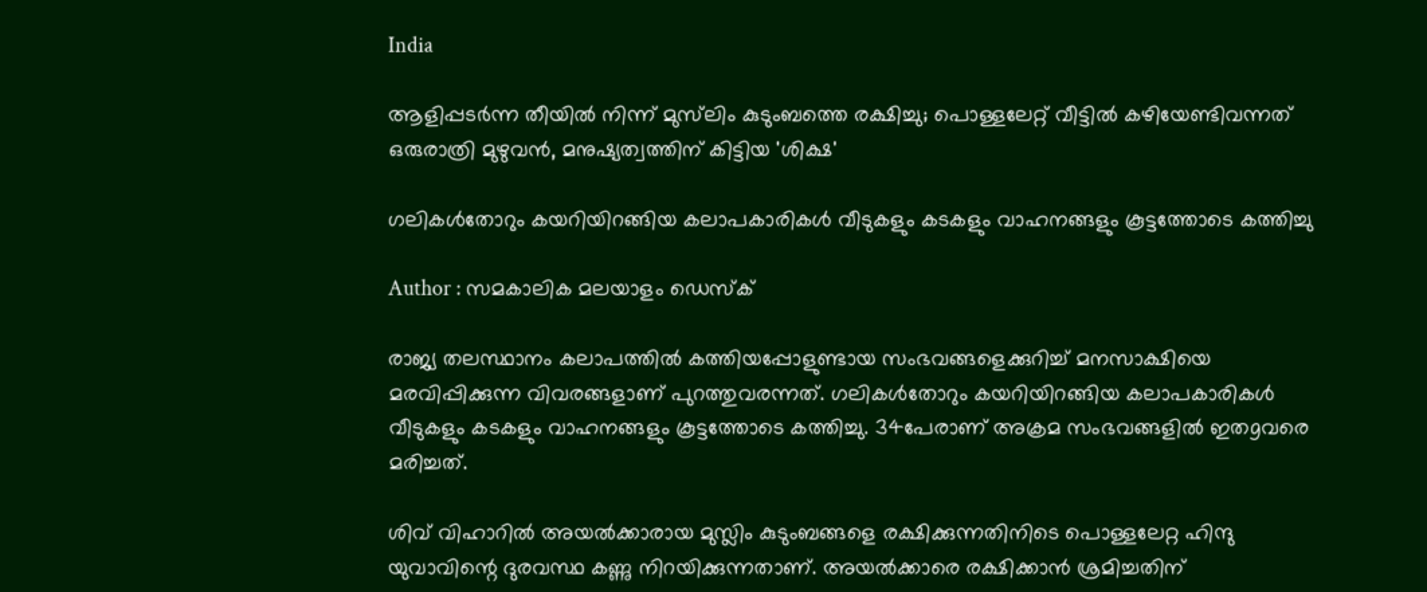India

ആളിപ്പടര്‍ന്ന തീയില്‍ നിന്ന് മുസ്‌ലിം കുടുംബത്തെ രക്ഷിച്ചു; പൊള്ളലേറ്റ് വീട്ടില്‍ കഴിയേണ്ടിവന്നത് ഒരുരാത്രി മുഴുവന്‍, മനുഷ്യത്വത്തിന് കിട്ടിയ 'ശിക്ഷ'

ഗലികള്‍തോറും കയറിയിറങ്ങിയ കലാപകാരികള്‍ വീടുകളും കടകളും വാഹനങ്ങളും കൂട്ടത്തോടെ കത്തിച്ചു

Author : സമകാലിക മലയാളം ഡെസ്ക്

രാജ്യ തലസ്ഥാനം കലാപത്തില്‍ കത്തിയപ്പോളുണ്ടായ സംഭവങ്ങളെക്കുറിച്ച് മനസാക്ഷിയെ മരവിപ്പിക്കുന്ന വിവരങ്ങളാണ് പുറത്തുവരന്നത്. ഗലികള്‍തോറും കയറിയിറങ്ങിയ കലാപകാരികള്‍ വീടുകളും കടകളും വാഹനങ്ങളും കൂട്ടത്തോടെ കത്തിച്ചു. 34പേരാണ് അക്രമ സംഭവങ്ങളില്‍ ഇതgവരെ മരിച്ചത്.

ശിവ് വിഹാറില്‍ അയല്‍ക്കാരായ മുസ്ലിം കുടുംബങ്ങളെ രക്ഷിക്കുന്നതിനിടെ പൊള്ളലേറ്റ ഹിന്ദു യുവാവിന്റെ ദുരവസ്ഥ കണ്ണു നിറയിക്കുന്നതാണ്. അയല്‍ക്കാരെ രക്ഷിക്കാന്‍ ശ്രമിച്ചതിന്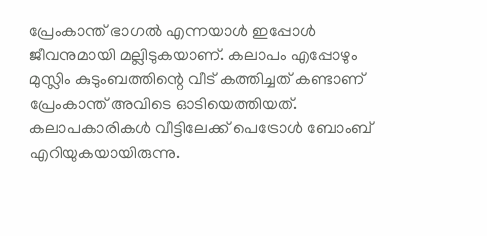പ്രേംകാന്ത് ഭാഗല്‍ എന്നയാള്‍ ഇപ്പോള്‍ ജീവനുമായി മല്ലിടുകയാണ്. കലാപം എപ്പോഴും മുസ്ലിം കുടുംബത്തിന്റെ വീട് കത്തിച്ചത് കണ്ടാണ് പ്രേംകാന്ത് അവിടെ ഓടിയെത്തിയത്. കലാപകാരികള്‍ വീട്ടിലേക്ക് പെട്രോള്‍ ബോംബ് എറിയുകയായിരുന്നു.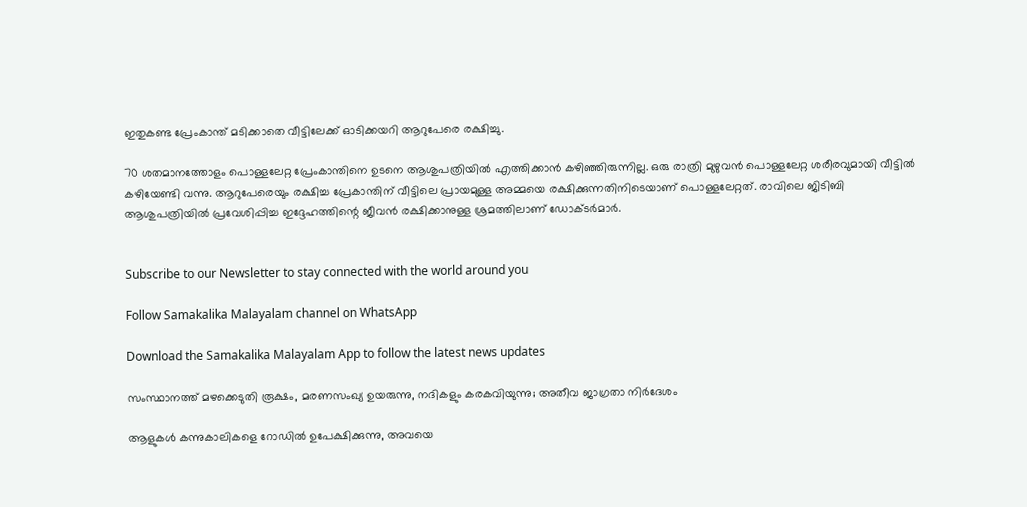ഇതുകണ്ട പ്രേംകാന്ത് മടിക്കാതെ വീട്ടിലേക്ക് ഓടിക്കയറി ആറുപേരെ രക്ഷിച്ചു.

70 ശതമാനത്തോളം പൊള്ളലേറ്റ പ്രേംകാന്തിനെ ഉടനെ ആശുപത്രിയില്‍ എത്തിക്കാന്‍ കഴിഞ്ഞിരുന്നില്ല. ഒരു രാത്രി മുഴുവന്‍ പൊള്ളലേറ്റ ശരീരവുമായി വീട്ടില്‍ കഴിയേണ്ടി വന്നു. ആറുപേരെയും രക്ഷിച്ച പ്രേകാന്തിന് വീട്ടിലെ പ്രായമുള്ള അമ്മയെ രക്ഷിക്കുന്നതിനിടെയാണ് പൊള്ളലേറ്റത്. രാവിലെ ജിടിബി ആശുപത്രിയില്‍ പ്രവേശിപ്പിച്ച ഇദ്ദേഹത്തിന്റെ ജീവന്‍ രക്ഷിക്കാനുള്ള ശ്രമത്തിലാണ് ഡോക്ടര്‍മാര്‍.


Subscribe to our Newsletter to stay connected with the world around you

Follow Samakalika Malayalam channel on WhatsApp

Download the Samakalika Malayalam App to follow the latest news updates

സംസ്ഥാനത്ത് മഴക്കെടുതി രൂക്ഷം, മരണസംഖ്യ ഉയരുന്നു, നദികളും കരകവിയുന്നു; അതീവ ജാഗ്രതാ നിര്‍ദേശം

ആളുകള്‍ കന്നുകാലികളെ റോഡില്‍ ഉപേക്ഷിക്കുന്നു, അവയെ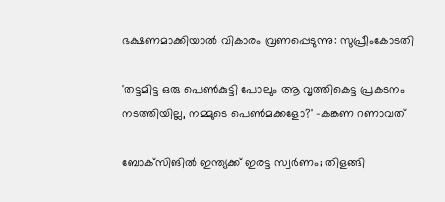ഭക്ഷണമാക്കിയാല്‍ വികാരം വ്രണപ്പെടുന്നു: സുപ്രീംകോടതി

'തട്ടമിട്ട ഒരു പെണ്‍കുട്ടി പോലും ആ വൃത്തികെട്ട പ്രകടനം നടത്തിയില്ല, നമ്മുടെ പെണ്‍മക്കളോ?' -കങ്കണ റണാവത്

ബോക്‌സിങില്‍ ഇന്ത്യക്ക് ഇരട്ട സ്വര്‍ണം; തിളങ്ങി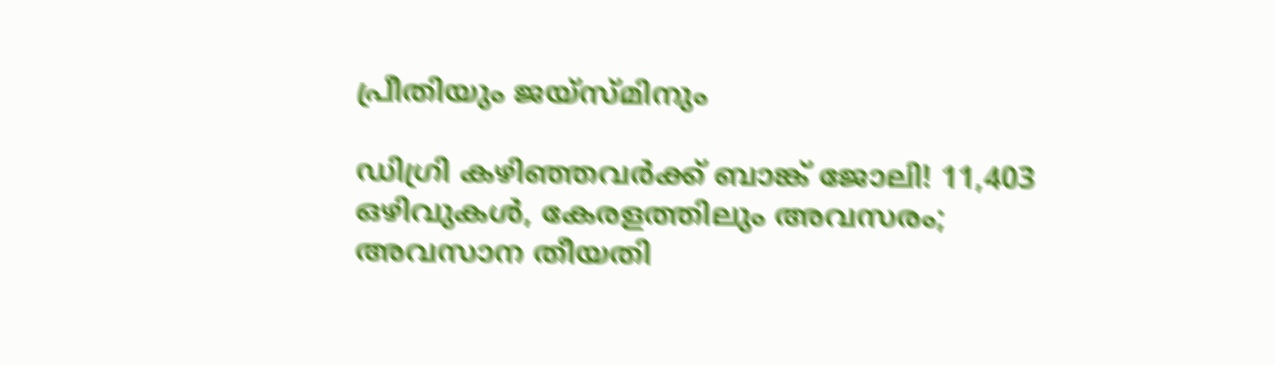പ്രീതിയും ജയ്‌സ്മിനും

ഡിഗ്രി കഴിഞ്ഞവർക്ക് ബാങ്ക് ജോലി! 11,403 ഒഴിവുകൾ, കേരളത്തിലും അവസരം; അവസാന തീയതി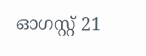ഓഗസ്റ്റ് 21